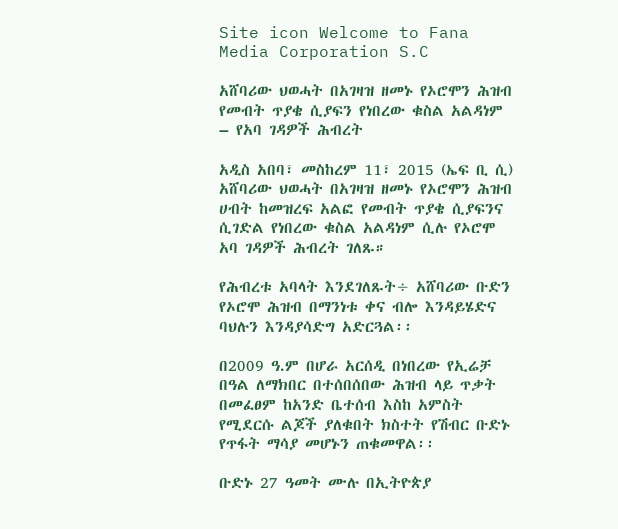Site icon Welcome to Fana Media Corporation S.C

አሸባሪው ህወሓት በአገዛዝ ዘመኑ የኦሮሞን ሕዝብ የመብት ጥያቄ ሲያፍን የነበረው ቁስል አልዳነም – የአባ ገዳዎች ሕብረት

አዲስ አበባ፣ መስከረም 11፣ 2015 (ኤፍ ቢ ሲ) አሸባሪው ህወሓት በአገዛዝ ዘመኑ የኦሮሞን ሕዝብ ሀብት ከመዝረፍ አልፎ የመብት ጥያቄ ሲያፍንና ሲገድል የነበረው ቁስል አልዳነም ሲሉ የኦሮሞ አባ ገዳዎች ሕብረት ገለጹ።

የሕብረቱ አባላት እንደገለጹት÷ አሸባሪው ቡድን የኦሮሞ ሕዝብ በማንነቱ ቀና ብሎ እንዳይሄድና ባህሉን እንዳያሳድግ አድርጓል፡፡

በ2009 ዓ.ም በሆራ አርሰዲ በነበረው የኢሬቻ በዓል ለማክበር በተሰበሰበው ሕዝብ ላይ ጥቃት በመፈፀም ከአንድ ቤተሰብ እስከ አምስት የሚደርሱ ልጆች ያለቁበት ክስተት የሽብር ቡድኑ የጥፋት ማሳያ መሆኑን ጠቁመዋል፡፡

ቡድኑ 27 ዓመት ሙሉ በኢትዮጵያ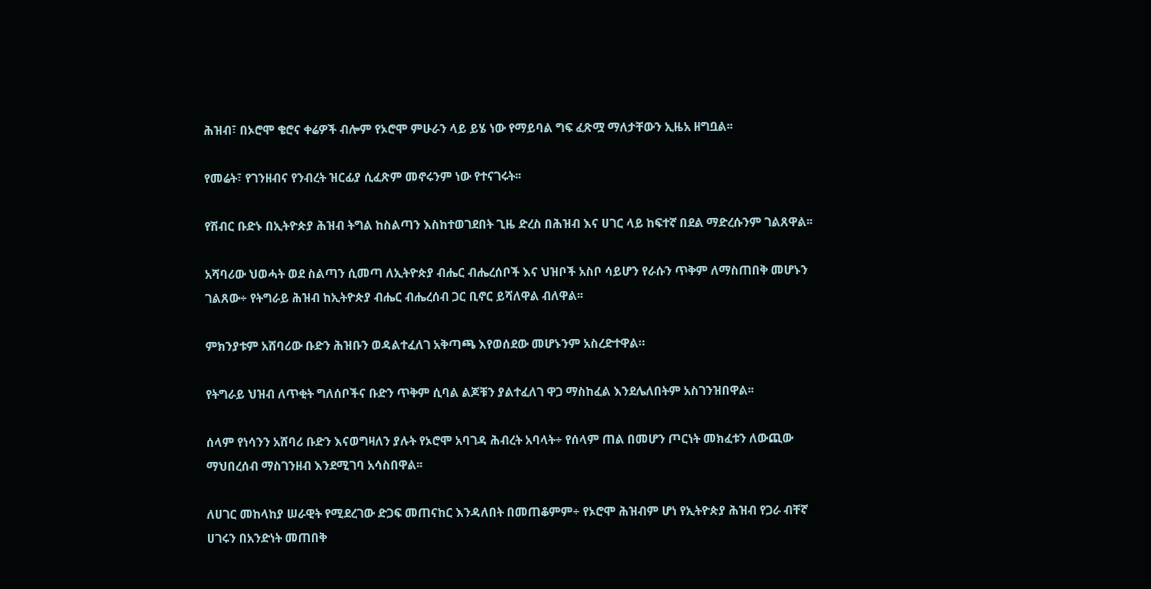ሕዝብ፣ በኦሮሞ ቄሮና ቀሬዎች ብሎም የኦሮሞ ምሁራን ላይ ይሄ ነው የማይባል ግፍ ፈጽሟ ማለታቸውን ኢዜአ ዘግቧል፡፡

የመሬት፣ የገንዘብና የንብረት ዝርፊያ ሲፈጽም መኖሩንም ነው የተናገሩት፡፡

የሽብር ቡድኑ በኢትዮጵያ ሕዝብ ትግል ከስልጣን እስከተወገደበት ጊዜ ድረስ በሕዝብ እና ሀገር ላይ ከፍተኛ በደል ማድረሱንም ገልጸዋል፡፡

አሻባሪው ህወሓት ወደ ስልጣን ሲመጣ ለኢትዮጵያ ብሔር ብሔረሰቦች እና ህዝቦች አስቦ ሳይሆን የራሱን ጥቅም ለማስጠበቅ መሆኑን ገልጸው÷ የትግራይ ሕዝብ ከኢትዮጵያ ብሔር ብሔረሰብ ጋር ቢኖር ይሻለዋል ብለዋል፡፡

ምክንያቱም አሸባሪው ቡድን ሕዝቡን ወዳልተፈለገ አቅጣጫ እየወሰደው መሆኑንም አስረድተዋል።

የትግራይ ህዝብ ለጥቂት ግለሰቦችና ቡድን ጥቅም ሲባል ልጆቹን ያልተፈለገ ዋጋ ማስከፈል እንደሌለበትም አስገንዝበዋል፡፡

ሰላም የነሳንን አሸባሪ ቡድን እናወግዛለን ያሉት የኦሮሞ አባገዳ ሕብረት አባላት÷ የሰላም ጠል በመሆን ጦርነት መክፈቱን ለውጪው ማህበረሰብ ማስገንዘብ እንደሚገባ አሳስበዋል፡፡

ለሀገር መከላከያ ሠራዊት የሚደረገው ድጋፍ መጠናከር እንዳለበት በመጠቆምም÷ የኦሮሞ ሕዝብም ሆነ የኢትዮጵያ ሕዝብ የጋራ ብቸኛ ሀገሩን በአንድነት መጠበቅ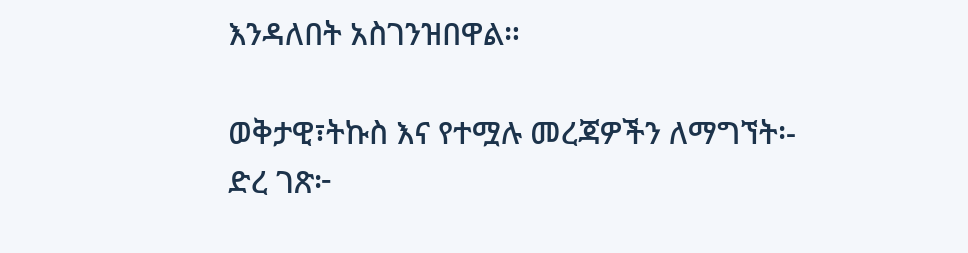እንዳለበት አስገንዝበዋል።

ወቅታዊ፣ትኩስ እና የተሟሉ መረጃዎችን ለማግኘት፡-
ድረ ገጽ፦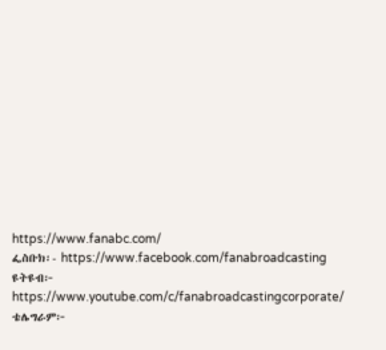https://www.fanabc.com/
ፌስቡክ፡- https://www.facebook.com/fanabroadcasting
ዩትዩብ፦ https://www.youtube.com/c/fanabroadcastingcorporate/
ቴሌግራም፦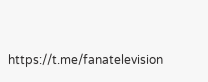https://t.me/fanatelevision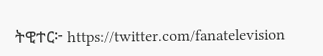ትዊተር፦ https://twitter.com/fanatelevision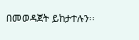በመወዳጀት ይከታተሉን፡፡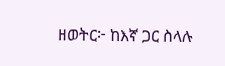ዘወትር፦ ከእኛ ጋር ስላሉ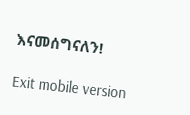እናመሰግናለን!

Exit mobile version